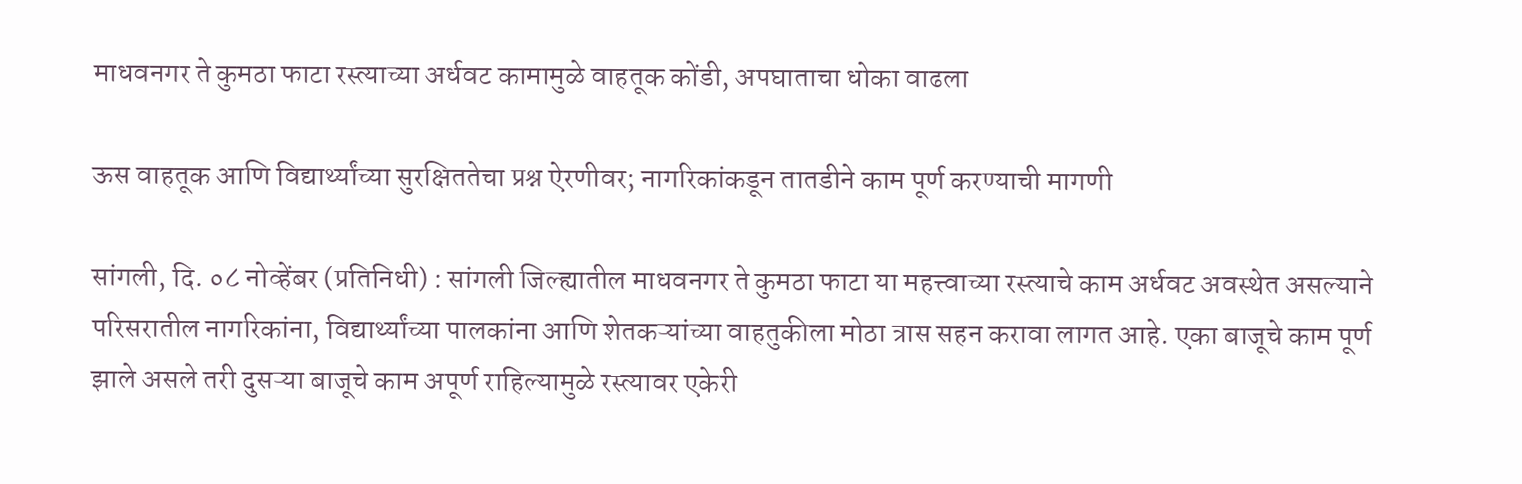माधवनगर ते कुमठा फाटा रस्त्याच्या अर्धवट कामामुळे वाहतूक कोंडी, अपघाताचा धोका वाढला

ऊस वाहतूक आणि विद्यार्थ्यांच्या सुरक्षिततेचा प्रश्न ऐरणीवर; नागरिकांकडून तातडीने काम पूर्ण करण्याची मागणी

सांगली, दि. ०८ नोव्हेंबर (प्रतिनिधी) : सांगली जिल्ह्यातील माधवनगर ते कुमठा फाटा या महत्त्वाच्या रस्त्याचे काम अर्धवट अवस्थेत असल्याने परिसरातील नागरिकांना, विद्यार्थ्यांच्या पालकांना आणि शेतकऱ्यांच्या वाहतुकीला मोठा त्रास सहन करावा लागत आहे. एका बाजूचे काम पूर्ण झाले असले तरी दुसऱ्या बाजूचे काम अपूर्ण राहिल्यामुळे रस्त्यावर एकेरी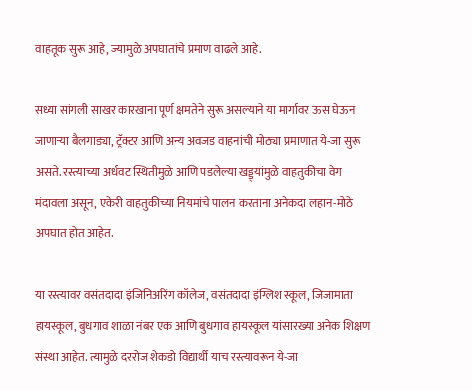वाहतूक सुरू आहे, ज्यामुळे अपघातांचे प्रमाण वाढले आहे.

सध्या सांगली साखर कारखाना पूर्ण क्षमतेने सुरू असल्याने या मार्गावर ऊस घेऊन जाणाऱ्या बैलगाड्या, ट्रॅक्टर आणि अन्य अवजड वाहनांची मोठ्या प्रमाणात ये-जा सुरू असते. रस्त्याच्या अर्धवट स्थितीमुळे आणि पडलेल्या खड्ड्यांमुळे वाहतुकीचा वेग मंदावला असून, एकेरी वाहतुकीच्या नियमांचे पालन करताना अनेकदा लहान-मोठे अपघात होत आहेत.

या रस्त्यावर वसंतदादा इंजिनिअरिंग कॉलेज, वसंतदादा इंग्लिश स्कूल, जिजामाता हायस्कूल, बुधगाव शाळा नंबर एक आणि बुधगाव हायस्कूल यांसारख्या अनेक शिक्षण संस्था आहेत. त्यामुळे दररोज शेकडो विद्यार्थी याच रस्त्यावरून ये-जा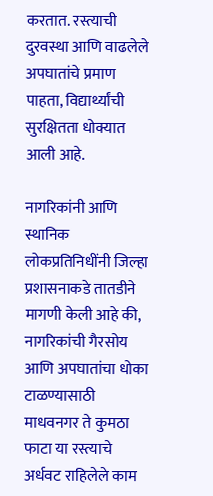करतात. रस्त्याची दुरवस्था आणि वाढलेले अपघातांचे प्रमाण पाहता, विद्यार्थ्यांची सुरक्षितता धोक्यात आली आहे.

नागरिकांनी आणि स्थानिक लोकप्रतिनिधींनी जिल्हा प्रशासनाकडे तातडीने मागणी केली आहे की, नागरिकांची गैरसोय आणि अपघातांचा धोका टाळण्यासाठी माधवनगर ते कुमठा फाटा या रस्त्याचे अर्धवट राहिलेले काम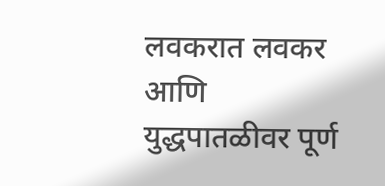लवकरात लवकर आणि युद्धपातळीवर पूर्ण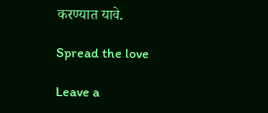करण्यात यावे.

Spread the love

Leave a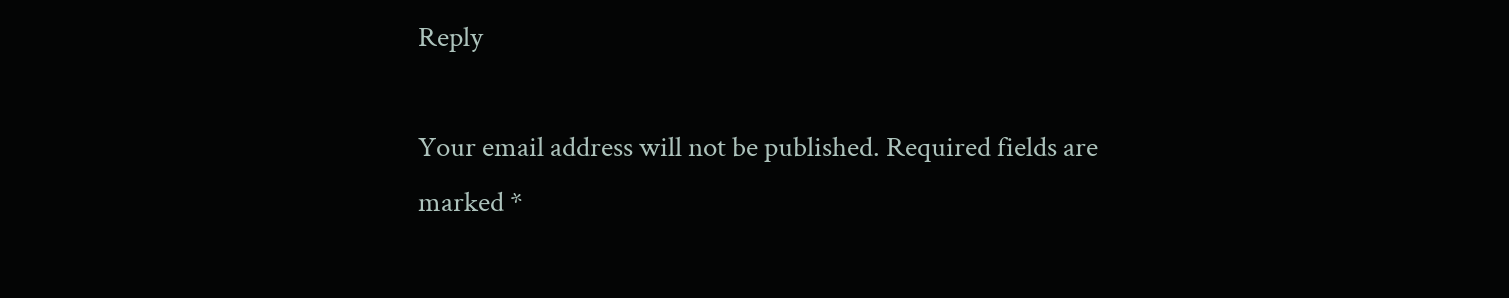Reply

Your email address will not be published. Required fields are marked *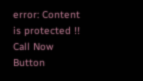error: Content is protected !!
Call Now Button